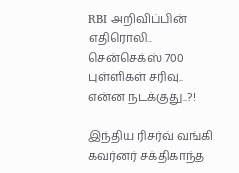RBI அறிவிப்பின் எதிரொலி.. சென்செக்ஸ் 700 புள்ளிகள் சரிவு.. என்ன நடக்குது..?!

இந்திய ரிசர்வ் வங்கி கவர்னர் சக்திகாந்த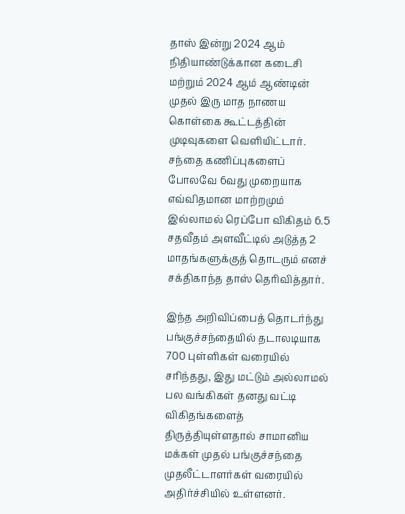தாஸ் இன்று 2024 ஆம் நிதியாண்டுக்கான கடைசி மற்றும் 2024 ஆம் ஆண்டின் முதல் இரு மாத நாணய கொள்கை கூட்டத்தின் முடிவுகளை வெளியிட்டார். சந்தை கணிப்புகளைப் போலவே 6வது முறையாக எவ்விதமான மாற்றமும் இல்லாமல் ரெப்போ விகிதம் 6.5 சதவீதம் அளவீட்டில் அடுத்த 2 மாதங்களுக்குத் தொடரும் எனச் சக்திகாந்த தாஸ் தெரிவித்தார்.

இந்த அறிவிப்பைத் தொடர்ந்து பங்குச்சந்தையில் தடாலடியாக 700 புள்ளிகள் வரையில் சரிந்தது, இது மட்டும் அல்லாமல் பல வங்கிகள் தனது வட்டி விகிதங்களைத் திருத்தியுள்ளதால் சாமானிய மக்கள் முதல் பங்குச்சந்தை முதலீட்டாளர்கள் வரையில் அதிர்ச்சியில் உள்ளனர்.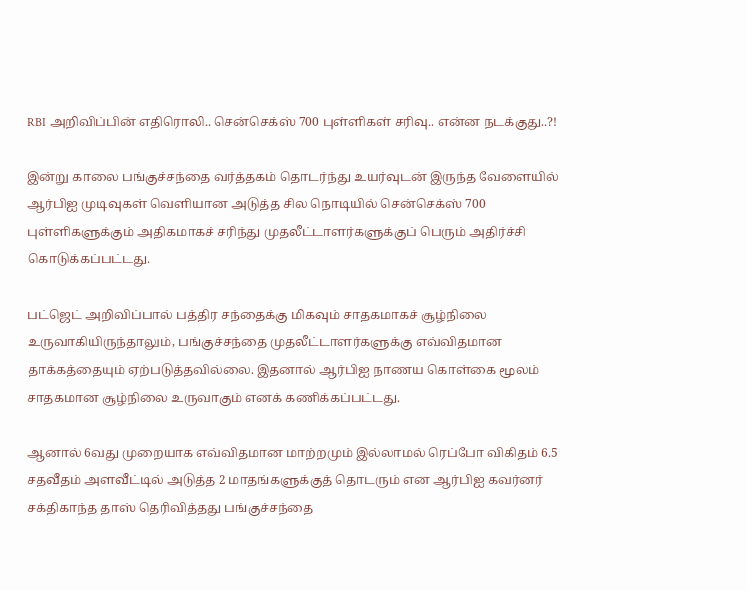RBI அறிவிப்பின் எதிரொலி.. சென்செக்ஸ் 700 புள்ளிகள் சரிவு.. என்ன நடக்குது..?!

இன்று காலை பங்குச்சந்தை வர்த்தகம் தொடர்ந்து உயர்வுடன் இருந்த வேளையில் ஆர்பிஐ முடிவுகள் வெளியான அடுத்த சில நொடியில் சென்செக்ஸ் 700 புள்ளிகளுக்கும் அதிகமாகச் சரிந்து முதலீட்டாளர்களுக்குப் பெரும் அதிர்ச்சி கொடுக்கப்பட்டது.

பட்ஜெட் அறிவிப்பால் பத்திர சந்தைக்கு மிகவும் சாதகமாகச் சூழ்நிலை உருவாகியிருந்தாலும், பங்குச்சந்தை முதலீட்டாளர்களுக்கு எவ்விதமான தாக்கத்தையும் ஏற்படுத்தவில்லை. இதனால் ஆர்பிஐ நாணய கொள்கை மூலம் சாதகமான சூழ்நிலை உருவாகும் எனக் கணிக்கப்பட்டது.

ஆனால் 6வது முறையாக எவ்விதமான மாற்றமும் இல்லாமல் ரெப்போ விகிதம் 6.5 சதவீதம் அளவீட்டில் அடுத்த 2 மாதங்களுக்குத் தொடரும் என ஆர்பிஐ கவர்னர் சக்திகாந்த தாஸ் தெரிவித்தது பங்குச்சந்தை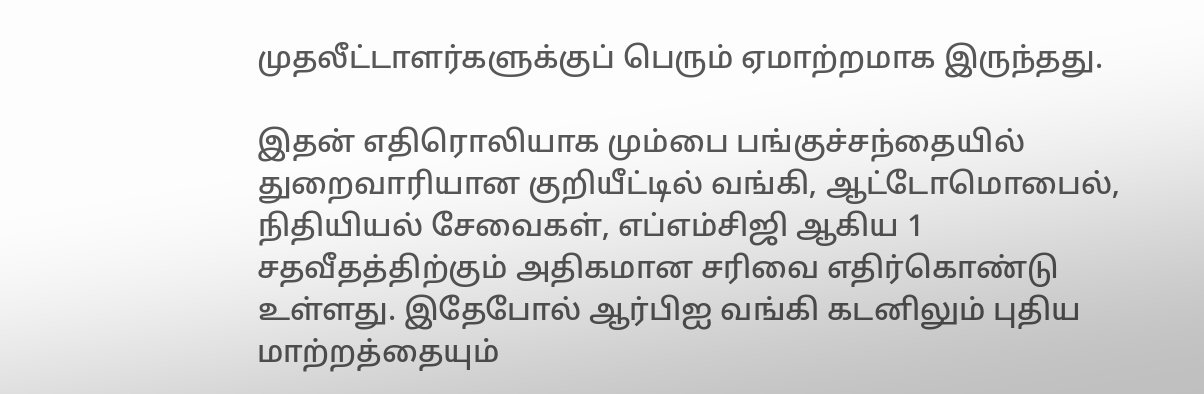முதலீட்டாளர்களுக்குப் பெரும் ஏமாற்றமாக இருந்தது.

இதன் எதிரொலியாக மும்பை பங்குச்சந்தையில் துறைவாரியான குறியீட்டில் வங்கி, ஆட்டோமொபைல், நிதியியல் சேவைகள், எப்எம்சிஜி ஆகிய 1 சதவீதத்திற்கும் அதிகமான சரிவை எதிர்கொண்டு உள்ளது. இதேபோல் ஆர்பிஐ வங்கி கடனிலும் புதிய மாற்றத்தையும்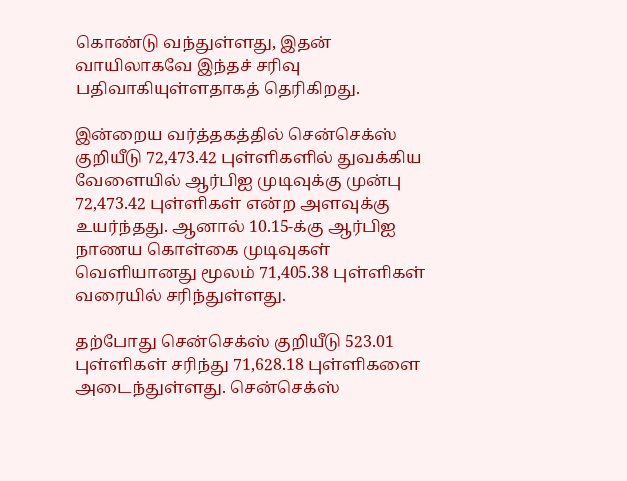கொண்டு வந்துள்ளது, இதன் வாயிலாகவே இந்தச் சரிவு பதிவாகியுள்ளதாகத் தெரிகிறது.

இன்றைய வர்த்தகத்தில் சென்செக்ஸ் குறியீடு 72,473.42 புள்ளிகளில் துவக்கிய வேளையில் ஆர்பிஐ முடிவுக்கு முன்பு 72,473.42 புள்ளிகள் என்ற அளவுக்கு உயர்ந்தது. ஆனால் 10.15-க்கு ஆர்பிஐ நாணய கொள்கை முடிவுகள் வெளியானது மூலம் 71,405.38 புள்ளிகள் வரையில் சரிந்துள்ளது.

தற்போது சென்செக்ஸ் குறியீடு 523.01 புள்ளிகள் சரிந்து 71,628.18 புள்ளிகளை அடைந்துள்ளது. சென்செக்ஸ்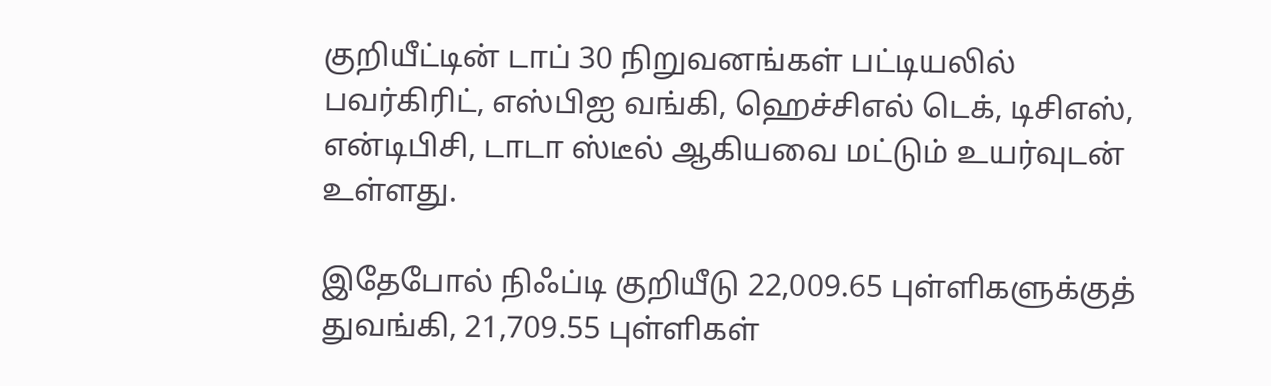குறியீட்டின் டாப் 30 நிறுவனங்கள் பட்டியலில் பவர்கிரிட், எஸ்பிஐ வங்கி, ஹெச்சிஎல் டெக், டிசிஎஸ், என்டிபிசி, டாடா ஸ்டீல் ஆகியவை மட்டும் உயர்வுடன் உள்ளது.

இதேபோல் நிஃப்டி குறியீடு 22,009.65 புள்ளிகளுக்குத் துவங்கி, 21,709.55 புள்ளிகள்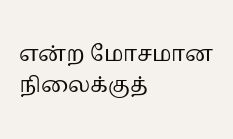என்ற மோசமான நிலைக்குத்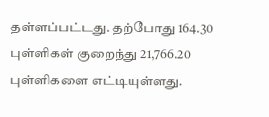தள்ளப்பட்டது. தற்போது 164.30 புள்ளிகள் குறைந்து 21,766.20 புள்ளிகளை எட்டியுள்ளது.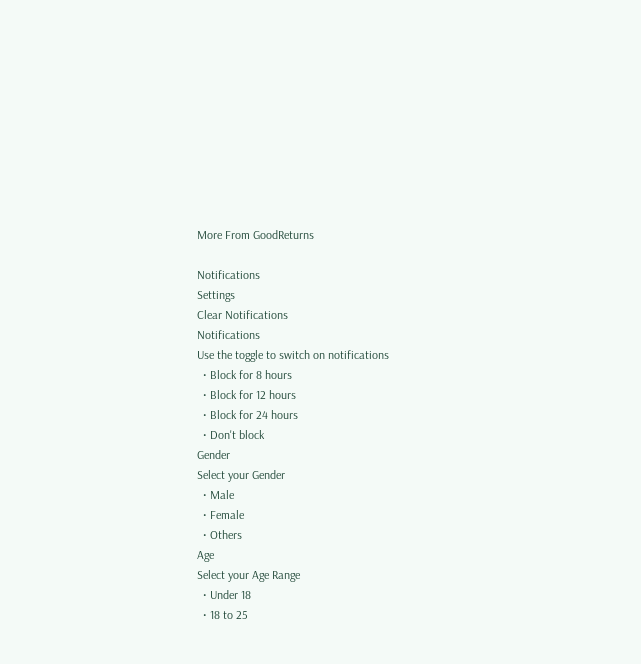More From GoodReturns

Notifications
Settings
Clear Notifications
Notifications
Use the toggle to switch on notifications
  • Block for 8 hours
  • Block for 12 hours
  • Block for 24 hours
  • Don't block
Gender
Select your Gender
  • Male
  • Female
  • Others
Age
Select your Age Range
  • Under 18
  • 18 to 25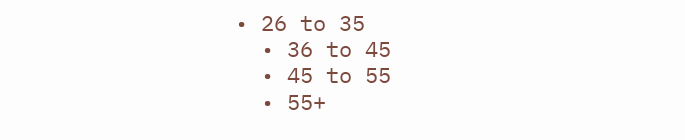• 26 to 35
  • 36 to 45
  • 45 to 55
  • 55+